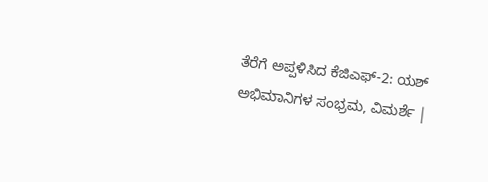ತೆರೆಗೆ ಅಪ್ಪಳಿಸಿದ ಕೆಜಿಎಫ್-2: ಯಶ್ ಅಭಿಮಾನಿಗಳ ಸಂಭ್ರಮ, ವಿಮರ್ಶೆ |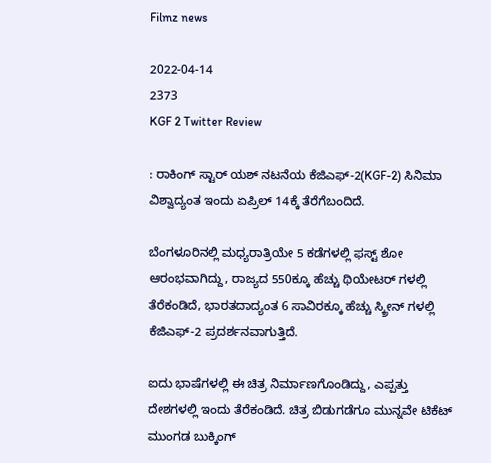Filmz news

2022-04-14
2373
KGF 2 Twitter Review

: ರಾಕಿಂಗ್ ಸ್ಟಾರ್ ಯಶ್ ನಟನೆಯ ಕೆಜಿಎಫ್-2(KGF-2) ಸಿನಿಮಾ ವಿಶ್ವಾದ್ಯಂತ ಇಂದು ಏಪ್ರಿಲ್ 14ಕ್ಕೆ ತೆರೆಗೆಬಂದಿದೆ.

ಬೆಂಗಳೂರಿನಲ್ಲಿ ಮಧ್ಯರಾತ್ರಿಯೇ 5 ಕಡೆಗಳಲ್ಲಿ ಫಸ್ಟ್ ಶೋ ಆರಂಭವಾಗಿದ್ದು, ರಾಜ್ಯದ 550ಕ್ಕೂ ಹೆಚ್ಚು ಥಿಯೇಟರ್ ಗಳಲ್ಲಿ ತೆರೆಕಂಡಿದೆ, ಭಾರತದಾದ್ಯಂತ 6 ಸಾವಿರಕ್ಕೂ ಹೆಚ್ಚು ಸ್ಕ್ರೀನ್ ಗಳಲ್ಲಿ ಕೆಜಿಎಫ್-2 ಪ್ರದರ್ಶನವಾಗುತ್ತಿದೆ.

ಐದು ಭಾಷೆಗಳಲ್ಲಿ ಈ ಚಿತ್ರ ನಿರ್ಮಾಣಗೊಂಡಿದ್ದು, ಎಪ್ಪತ್ತು ದೇಶಗಳಲ್ಲಿ ಇಂದು ತೆರೆಕಂಡಿದೆ. ಚಿತ್ರ ಬಿಡುಗಡೆಗೂ ಮುನ್ನವೇ ಟಿಕೆಟ್ ಮುಂಗಡ ಬುಕ್ಕಿಂಗ್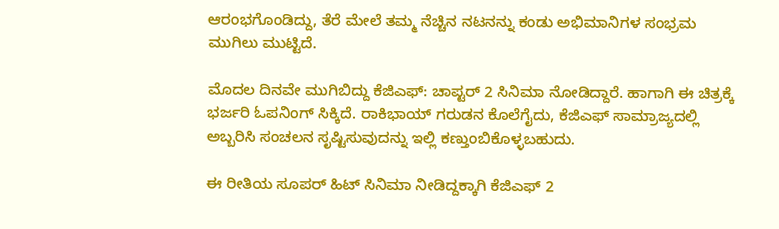ಆರಂಭಗೊಂಡಿದ್ದು, ತೆರೆ ಮೇಲೆ ತಮ್ಮ ನೆಚ್ಚಿನ ನಟನನ್ನು ಕಂಡು ಅಭಿಮಾನಿಗಳ ಸಂಭ್ರಮ ಮುಗಿಲು ಮುಟ್ಟಿದೆ.

ಮೊದಲ ದಿನವೇ ಮುಗಿಬಿದ್ದು ಕೆಜಿಎಫ್: ಚಾಪ್ಟರ್ 2 ಸಿನಿಮಾ ನೋಡಿದ್ದಾರೆ. ಹಾಗಾಗಿ ಈ ಚಿತ್ರಕ್ಕೆ ಭರ್ಜರಿ ಓಪನಿಂಗ್ ಸಿಕ್ಕಿದೆ. ರಾಕಿಭಾಯ್‌ ಗರುಡನ ಕೊಲೆಗೈದು, ಕೆಜಿಎಫ್‌ ಸಾಮ್ರಾಜ್ಯದಲ್ಲಿ ಅಬ್ಬರಿಸಿ ಸಂಚಲನ ಸೃಷ್ಟಿಸುವುದನ್ನು ಇಲ್ಲಿ ಕಣ್ತುಂಬಿಕೊಳ್ಳಬಹುದು.

ಈ ರೀತಿಯ ಸೂಪರ್ ಹಿಟ್ ಸಿನಿಮಾ ನೀಡಿದ್ದಕ್ಕಾಗಿ ಕೆಜಿಎಫ್ 2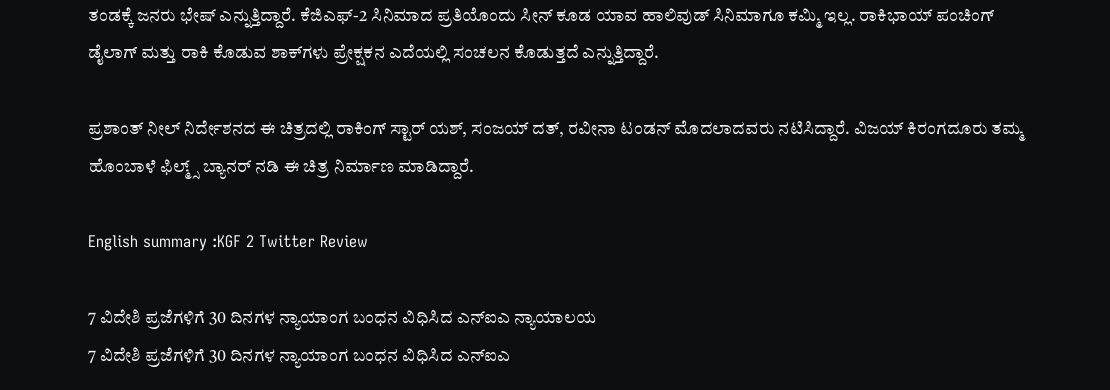ತಂಡಕ್ಕೆ ಜನರು ಭೇಷ್ ಎನ್ನುತ್ತಿದ್ದಾರೆ. ಕೆಜಿಎಫ್‌-2 ಸಿನಿಮಾದ ಪ್ರತಿಯೊಂದು ಸೀನ್‌ ಕೂಡ ಯಾವ ಹಾಲಿವುಡ್‌ ಸಿನಿಮಾಗೂ ಕಮ್ಮಿ ಇಲ್ಲ. ರಾಕಿಭಾಯ್‌ ಪಂಚಿಂಗ್‌ ಡೈಲಾಗ್‌ ಮತ್ತು ರಾಕಿ ಕೊಡುವ ಶಾಕ್‌ಗಳು ಪ್ರೇಕ್ಷಕನ ಎದೆಯಲ್ಲಿ ಸಂಚಲನ ಕೊಡುತ್ತದೆ ಎನ್ನುತ್ತಿದ್ದಾರೆ.

ಪ್ರಶಾಂತ್ ನೀಲ್ ನಿರ್ದೇಶನದ ಈ ಚಿತ್ರದಲ್ಲಿ ರಾಕಿಂಗ್ ಸ್ಟಾರ್ ಯಶ್, ಸಂಜಯ್ ದತ್, ರವೀನಾ ಟಂಡನ್ ಮೊದಲಾದವರು ನಟಿಸಿದ್ದಾರೆ. ವಿಜಯ್ ಕಿರಂಗದೂರು ತಮ್ಮ ಹೊಂಬಾಳೆ ಫಿಲ್ಮ್ಸ್ ಬ್ಯಾನರ್ ನಡಿ ಈ ಚಿತ್ರ ನಿರ್ಮಾಣ ಮಾಡಿದ್ದಾರೆ.

English summary :KGF 2 Twitter Review

7 ವಿದೇಶಿ ಪ್ರಜೆಗಳಿಗೆ 30 ದಿನಗಳ ನ್ಯಾಯಾಂಗ ಬಂಧನ ವಿಧಿಸಿದ ಎನ್ಐಎ ನ್ಯಾಯಾಲಯ
7 ವಿದೇಶಿ ಪ್ರಜೆಗಳಿಗೆ 30 ದಿನಗಳ ನ್ಯಾಯಾಂಗ ಬಂಧನ ವಿಧಿಸಿದ ಎನ್ಐಎ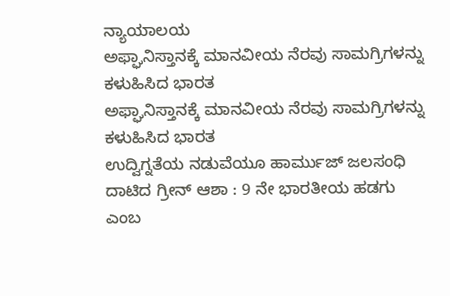ನ್ಯಾಯಾಲಯ
ಅಫ್ಘಾನಿಸ್ತಾನಕ್ಕೆ ಮಾನವೀಯ ನೆರವು ಸಾಮಗ್ರಿಗಳನ್ನು ಕಳುಹಿಸಿದ ಭಾರತ
ಅಫ್ಘಾನಿಸ್ತಾನಕ್ಕೆ ಮಾನವೀಯ ನೆರವು ಸಾಮಗ್ರಿಗಳನ್ನು ಕಳುಹಿಸಿದ ಭಾರತ
ಉದ್ವಿಗ್ನತೆಯ ನಡುವೆಯೂ ಹಾರ್ಮುಜ್ ಜಲಸಂಧಿ ದಾಟಿದ ಗ್ರೀನ್ ಆಶಾ : 9 ನೇ ಭಾರತೀಯ ಹಡಗು ಎಂಬ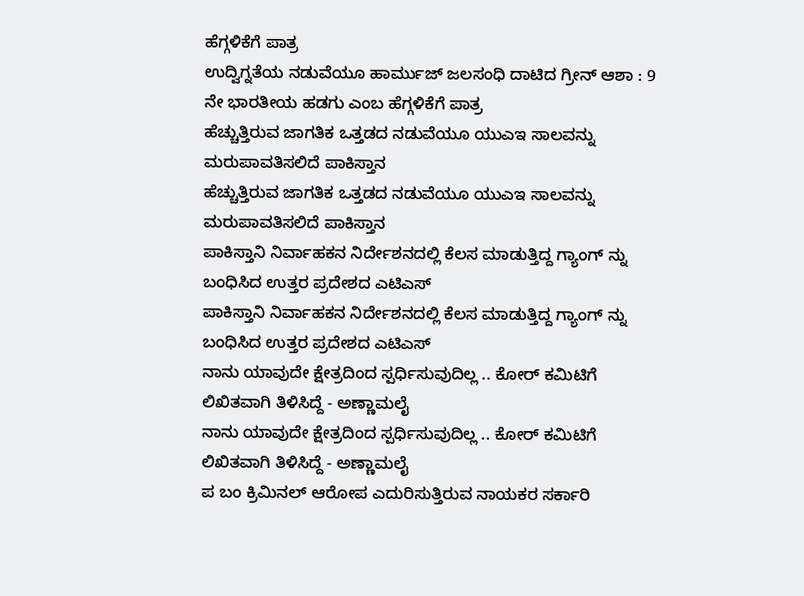ಹೆಗ್ಗಳಿಕೆಗೆ ಪಾತ್ರ
ಉದ್ವಿಗ್ನತೆಯ ನಡುವೆಯೂ ಹಾರ್ಮುಜ್ ಜಲಸಂಧಿ ದಾಟಿದ ಗ್ರೀನ್ ಆಶಾ : 9 ನೇ ಭಾರತೀಯ ಹಡಗು ಎಂಬ ಹೆಗ್ಗಳಿಕೆಗೆ ಪಾತ್ರ
ಹೆಚ್ಚುತ್ತಿರುವ ಜಾಗತಿಕ ಒತ್ತಡದ ನಡುವೆಯೂ ಯುಎಇ ಸಾಲವನ್ನು ಮರುಪಾವತಿಸಲಿದೆ ಪಾಕಿಸ್ತಾನ
ಹೆಚ್ಚುತ್ತಿರುವ ಜಾಗತಿಕ ಒತ್ತಡದ ನಡುವೆಯೂ ಯುಎಇ ಸಾಲವನ್ನು ಮರುಪಾವತಿಸಲಿದೆ ಪಾಕಿಸ್ತಾನ
ಪಾಕಿಸ್ತಾನಿ ನಿರ್ವಾಹಕನ ನಿರ್ದೇಶನದಲ್ಲಿ ಕೆಲಸ ಮಾಡುತ್ತಿದ್ದ ಗ್ಯಾಂಗ್ ನ್ನು ಬಂಧಿಸಿದ ಉತ್ತರ ಪ್ರದೇಶದ ಎಟಿಎಸ್
ಪಾಕಿಸ್ತಾನಿ ನಿರ್ವಾಹಕನ ನಿರ್ದೇಶನದಲ್ಲಿ ಕೆಲಸ ಮಾಡುತ್ತಿದ್ದ ಗ್ಯಾಂಗ್ ನ್ನು ಬಂಧಿಸಿದ ಉತ್ತರ ಪ್ರದೇಶದ ಎಟಿಎಸ್
ನಾನು ಯಾವುದೇ ಕ್ಷೇತ್ರದಿಂದ ಸ್ಪರ್ಧಿಸುವುದಿಲ್ಲ .. ಕೋರ್ ಕಮಿಟಿಗೆ ಲಿಖಿತವಾಗಿ ತಿಳಿಸಿದ್ದೆ - ಅಣ್ಣಾಮಲೈ
ನಾನು ಯಾವುದೇ ಕ್ಷೇತ್ರದಿಂದ ಸ್ಪರ್ಧಿಸುವುದಿಲ್ಲ .. ಕೋರ್ ಕಮಿಟಿಗೆ ಲಿಖಿತವಾಗಿ ತಿಳಿಸಿದ್ದೆ - ಅಣ್ಣಾಮಲೈ
ಪ ಬಂ ಕ್ರಿಮಿನಲ್ ಆರೋಪ ಎದುರಿಸುತ್ತಿರುವ ನಾಯಕರ ಸರ್ಕಾರಿ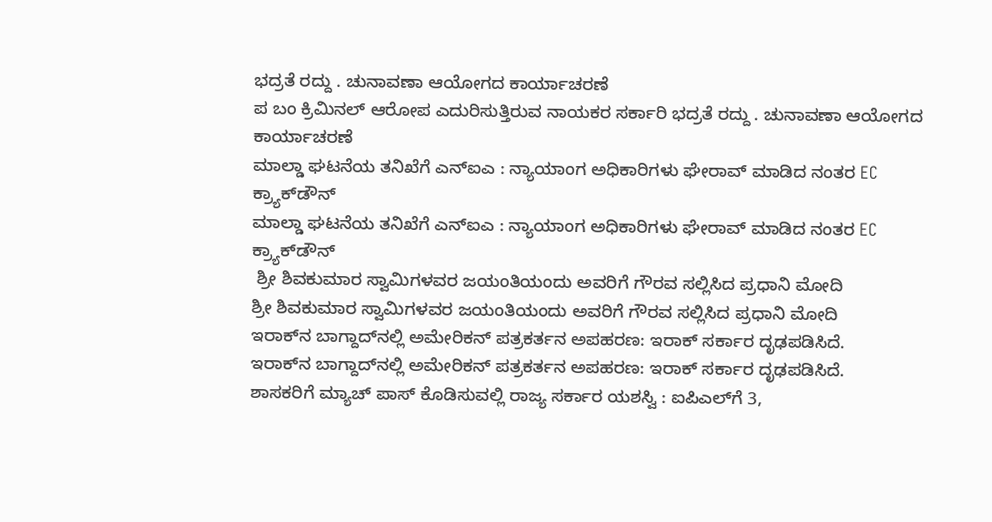ಭದ್ರತೆ ರದ್ದು . ಚುನಾವಣಾ ಆಯೋಗದ ಕಾರ್ಯಾಚರಣೆ
ಪ ಬಂ ಕ್ರಿಮಿನಲ್ ಆರೋಪ ಎದುರಿಸುತ್ತಿರುವ ನಾಯಕರ ಸರ್ಕಾರಿ ಭದ್ರತೆ ರದ್ದು . ಚುನಾವಣಾ ಆಯೋಗದ ಕಾರ್ಯಾಚರಣೆ
ಮಾಲ್ಡಾ ಘಟನೆಯ ತನಿಖೆಗೆ ಎನ್ಐಎ : ನ್ಯಾಯಾಂಗ ಅಧಿಕಾರಿಗಳು ಘೇರಾವ್ ಮಾಡಿದ ನಂತರ EC ಕ್ರ್ಯಾಕ್‌ಡೌನ್
ಮಾಲ್ಡಾ ಘಟನೆಯ ತನಿಖೆಗೆ ಎನ್ಐಎ : ನ್ಯಾಯಾಂಗ ಅಧಿಕಾರಿಗಳು ಘೇರಾವ್ ಮಾಡಿದ ನಂತರ EC ಕ್ರ್ಯಾಕ್‌ಡೌನ್
 ಶ್ರೀ ಶಿವಕುಮಾರ ಸ್ವಾಮಿಗಳವರ ಜಯಂತಿಯಂದು ಅವರಿಗೆ ಗೌರವ ಸಲ್ಲಿಸಿದ ಪ್ರಧಾನಿ ಮೋದಿ
ಶ್ರೀ ಶಿವಕುಮಾರ ಸ್ವಾಮಿಗಳವರ ಜಯಂತಿಯಂದು ಅವರಿಗೆ ಗೌರವ ಸಲ್ಲಿಸಿದ ಪ್ರಧಾನಿ ಮೋದಿ
ಇರಾಕ್‌ನ ಬಾಗ್ದಾದ್‌ನಲ್ಲಿ ಅಮೇರಿಕನ್ ಪತ್ರಕರ್ತನ ಅಪಹರಣ: ಇರಾಕ್ ಸರ್ಕಾರ ದೃಢಪಡಿಸಿದೆ.
ಇರಾಕ್‌ನ ಬಾಗ್ದಾದ್‌ನಲ್ಲಿ ಅಮೇರಿಕನ್ ಪತ್ರಕರ್ತನ ಅಪಹರಣ: ಇರಾಕ್ ಸರ್ಕಾರ ದೃಢಪಡಿಸಿದೆ.
ಶಾಸಕರಿಗೆ ಮ್ಯಾಚ್ ಪಾಸ್‌ ಕೊಡಿಸುವಲ್ಲಿ ರಾಜ್ಯ ಸರ್ಕಾರ ಯಶಸ್ವಿ : ಐಪಿಎಲ್‌ಗೆ 3,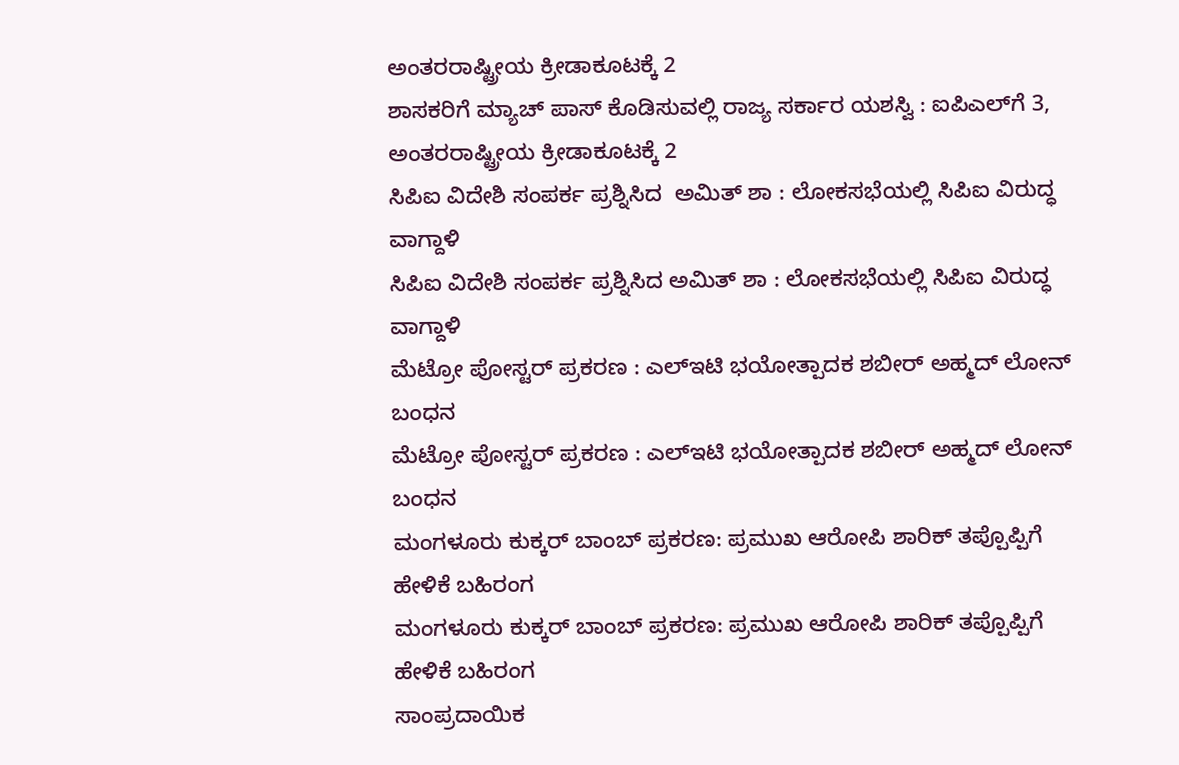ಅಂತರರಾಷ್ಟ್ರೀಯ ಕ್ರೀಡಾಕೂಟಕ್ಕೆ 2
ಶಾಸಕರಿಗೆ ಮ್ಯಾಚ್ ಪಾಸ್‌ ಕೊಡಿಸುವಲ್ಲಿ ರಾಜ್ಯ ಸರ್ಕಾರ ಯಶಸ್ವಿ : ಐಪಿಎಲ್‌ಗೆ 3, ಅಂತರರಾಷ್ಟ್ರೀಯ ಕ್ರೀಡಾಕೂಟಕ್ಕೆ 2
ಸಿಪಿಐ ವಿದೇಶಿ ಸಂಪರ್ಕ ಪ್ರಶ್ನಿಸಿದ  ಅಮಿತ್ ಶಾ : ಲೋಕಸಭೆಯಲ್ಲಿ ಸಿಪಿಐ ವಿರುದ್ಧ ವಾಗ್ದಾಳಿ
ಸಿಪಿಐ ವಿದೇಶಿ ಸಂಪರ್ಕ ಪ್ರಶ್ನಿಸಿದ ಅಮಿತ್ ಶಾ : ಲೋಕಸಭೆಯಲ್ಲಿ ಸಿಪಿಐ ವಿರುದ್ಧ ವಾಗ್ದಾಳಿ
ಮೆಟ್ರೋ ಪೋಸ್ಟರ್ ಪ್ರಕರಣ : ಎಲ್‌ಇಟಿ ಭಯೋತ್ಪಾದಕ ಶಬೀರ್ ಅಹ್ಮದ್ ಲೋನ್ ಬಂಧನ
ಮೆಟ್ರೋ ಪೋಸ್ಟರ್ ಪ್ರಕರಣ : ಎಲ್‌ಇಟಿ ಭಯೋತ್ಪಾದಕ ಶಬೀರ್ ಅಹ್ಮದ್ ಲೋನ್ ಬಂಧನ
ಮಂಗಳೂರು ಕುಕ್ಕರ್ ಬಾಂಬ್ ಪ್ರಕರಣ: ಪ್ರಮುಖ ಆರೋಪಿ ಶಾರಿಕ್ ತಪ್ಪೊಪ್ಪಿಗೆ ಹೇಳಿಕೆ ಬಹಿರಂಗ
ಮಂಗಳೂರು ಕುಕ್ಕರ್ ಬಾಂಬ್ ಪ್ರಕರಣ: ಪ್ರಮುಖ ಆರೋಪಿ ಶಾರಿಕ್ ತಪ್ಪೊಪ್ಪಿಗೆ ಹೇಳಿಕೆ ಬಹಿರಂಗ
ಸಾಂಪ್ರದಾಯಿಕ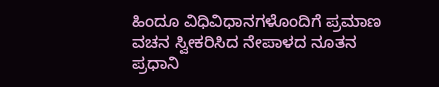ಹಿಂದೂ ವಿಧಿವಿಧಾನಗಳೊಂದಿಗೆ ಪ್ರಮಾಣ ವಚನ ಸ್ವೀಕರಿಸಿದ ನೇಪಾಳದ ನೂತನ ಪ್ರಧಾನಿ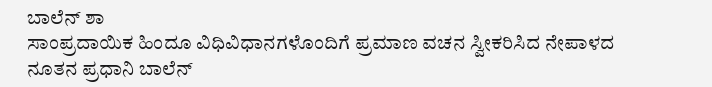ಬಾಲೆನ್ ಶಾ
ಸಾಂಪ್ರದಾಯಿಕ ಹಿಂದೂ ವಿಧಿವಿಧಾನಗಳೊಂದಿಗೆ ಪ್ರಮಾಣ ವಚನ ಸ್ವೀಕರಿಸಿದ ನೇಪಾಳದ ನೂತನ ಪ್ರಧಾನಿ ಬಾಲೆನ್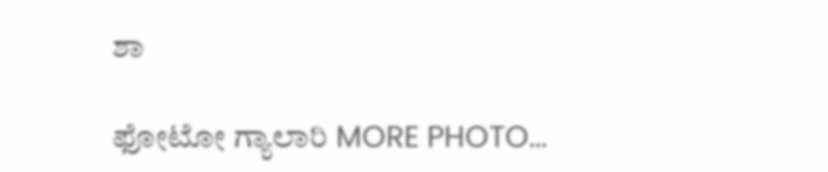ಶಾ

ಫೋಟೋ ಗ್ಯಾಲಾರಿ MORE PHOTO...